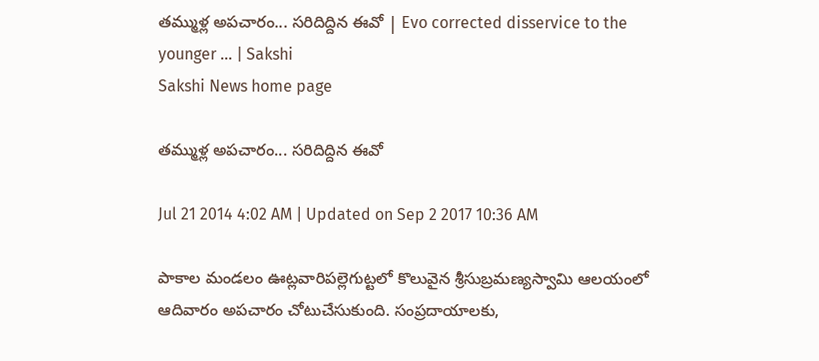తమ్ముళ్ల అపచారం... సరిదిద్దిన ఈవో | Evo corrected disservice to the younger ... | Sakshi
Sakshi News home page

తమ్ముళ్ల అపచారం... సరిదిద్దిన ఈవో

Jul 21 2014 4:02 AM | Updated on Sep 2 2017 10:36 AM

పాకాల మండలం ఊట్లవారిపల్లెగుట్టలో కొలువైన శ్రీసుబ్రమణ్యస్వామి ఆలయంలో ఆదివారం అపచారం చోటుచేసుకుంది. సంప్రదాయాలకు,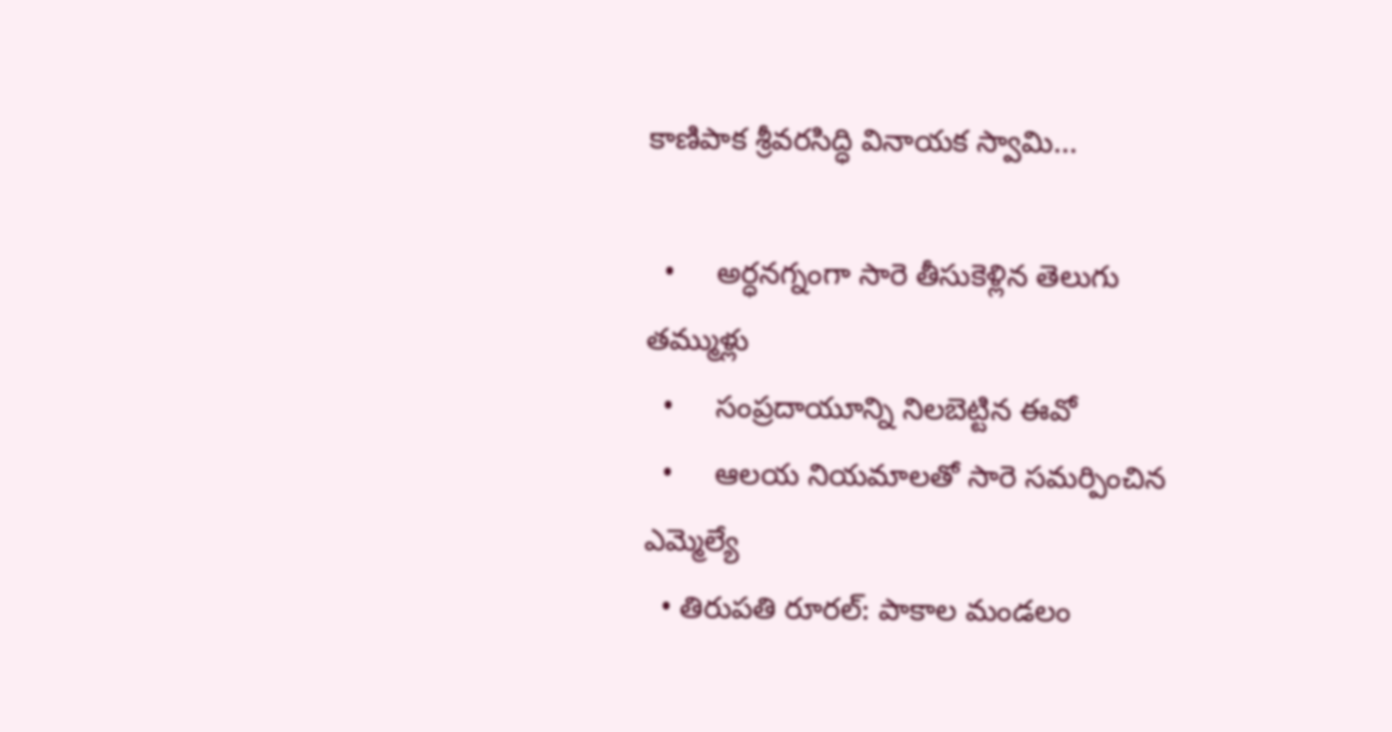కాణిపాక శ్రీవరసిద్ధి వినాయక స్వామి...

  •     అర్ధనగ్నంగా సారె తీసుకెళ్లిన తెలుగు తమ్ముళ్లు
  •     సంప్రదాయూన్ని నిలబెట్టిన ఈవో
  •     ఆలయ నియమాలతో సారె సమర్పించిన ఎమ్మెల్యే
  • తిరుపతి రూరల్: పాకాల మండలం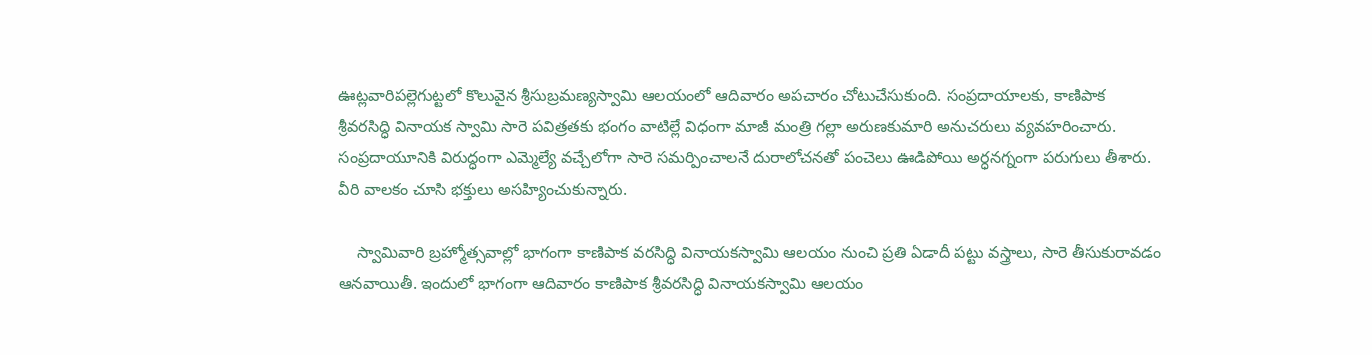ఊట్లవారిపల్లెగుట్టలో కొలువైన శ్రీసుబ్రమణ్యస్వామి ఆలయంలో ఆదివారం అపచారం చోటుచేసుకుంది. సంప్రదాయాలకు, కాణిపాక శ్రీవరసిద్ధి వినాయక స్వామి సారె పవిత్రతకు భంగం వాటిల్లే విధంగా మాజీ మంత్రి గల్లా అరుణకుమారి అనుచరులు వ్యవహరించారు. సంప్రదాయూనికి విరుద్ధంగా ఎమ్మెల్యే వచ్చేలోగా సారె సమర్పించాలనే దురాలోచనతో పంచెలు ఊడిపోయి అర్ధనగ్నంగా పరుగులు తీశారు. వీరి వాలకం చూసి భక్తులు అసహ్యించుకున్నారు.

    స్వామివారి బ్రహ్మోత్సవాల్లో భాగంగా కాణిపాక వరసిద్ధి వినాయకస్వామి ఆలయం నుంచి ప్రతి ఏడాదీ పట్టు వస్త్రాలు, సారె తీసుకురావడం ఆనవాయితీ. ఇందులో భాగంగా ఆదివారం కాణిపాక శ్రీవరసిద్ధి వినాయకస్వామి ఆలయం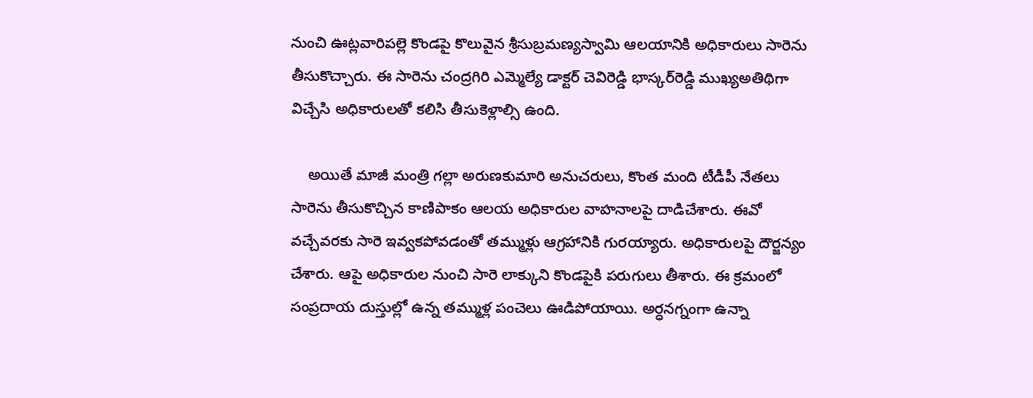నుంచి ఊట్లవారిపల్లె కొండపై కొలువైన శ్రీసుబ్రమణ్యస్వామి ఆలయానికి అధికారులు సారెను తీసుకొచ్చారు. ఈ సారెను చంద్రగిరి ఎమ్మెల్యే డాక్టర్ చెవిరెడ్డి భాస్కర్‌రెడ్డి ముఖ్యఅతిథిగా విచ్చేసి అధికారులతో కలిసి తీసుకెళ్లాల్సి ఉంది.

    అయితే మాజీ మంత్రి గల్లా అరుణకుమారి అనుచరులు, కొంత మంది టీడీపీ నేతలు సారెను తీసుకొచ్చిన కాణిపాకం ఆలయ అధికారుల వాహనాలపై దాడిచేశారు. ఈవో వచ్చేవరకు సారె ఇవ్వకపోవడంతో తమ్ముళ్లు ఆగ్రహానికి గురయ్యారు. అధికారులపై దౌర్జన్యం చేశారు. ఆపై అధికారుల నుంచి సారె లాక్కుని కొండపైకి పరుగులు తీశారు. ఈ క్రమంలో సంప్రదాయ దుస్తుల్లో ఉన్న తమ్ముళ్ల పంచెలు ఊడిపోయాయి. అర్ధనగ్నంగా ఉన్నా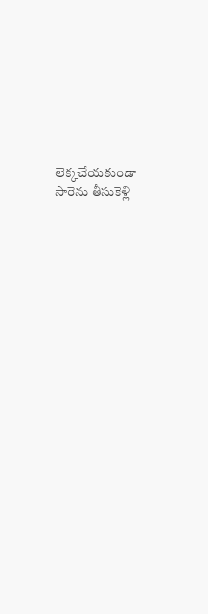లెక్కచేయకుండా సారెను తీసుకెళ్లి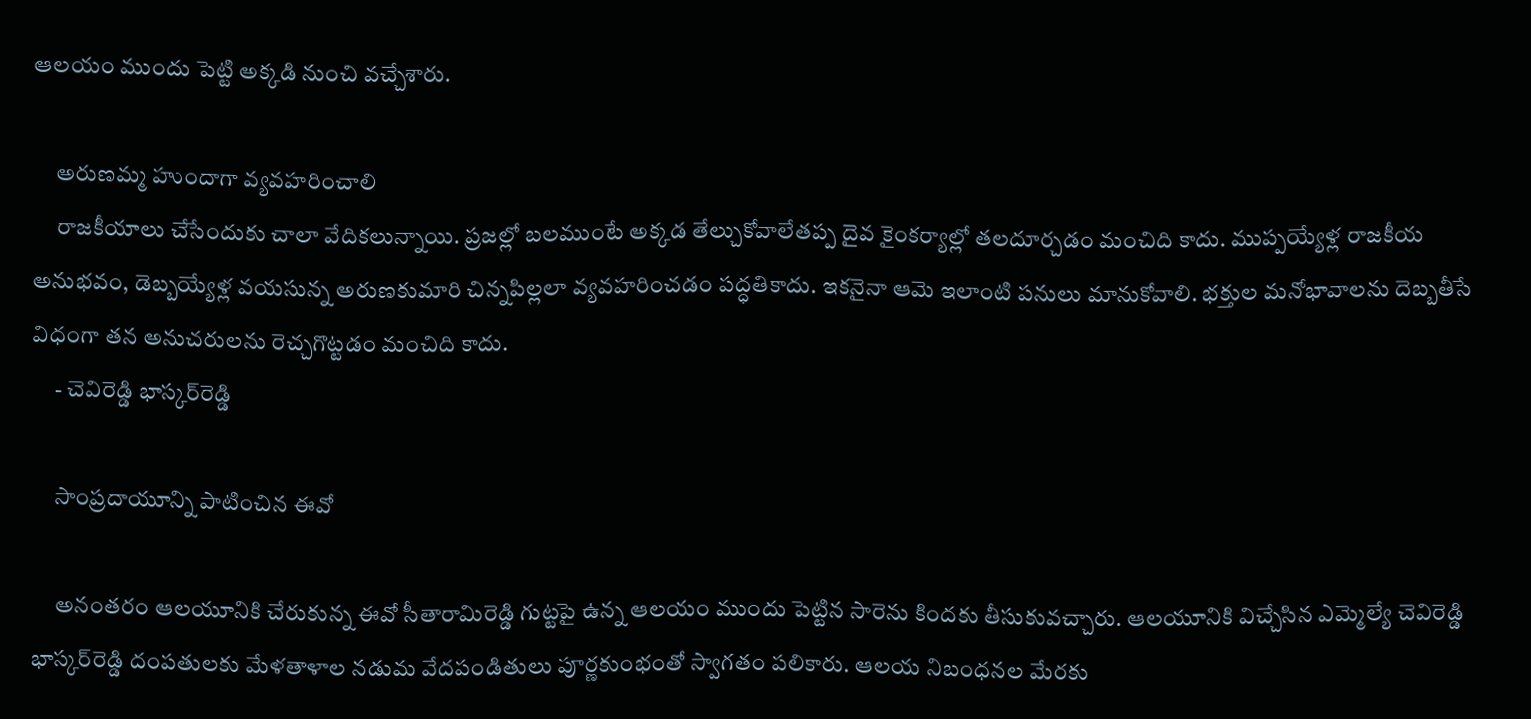ఆలయం ముందు పెట్టి అక్కడి నుంచి వచ్చేశారు.

     అరుణమ్మ హుందాగా వ్యవహరించాలి
     రాజకీయాలు చేసేందుకు చాలా వేదికలున్నాయి. ప్రజల్లో బలముంటే అక్కడ తేల్చుకోవాలేతప్ప దైవ కైంకర్యాల్లో తలదూర్చడం మంచిది కాదు. ముప్పయ్యేళ్ల రాజకీయ అనుభవం, డెబ్బయ్యేళ్ల వయసున్న అరుణకుమారి చిన్నపిల్లలా వ్యవహరించడం పద్ధతికాదు. ఇకనైనా ఆమె ఇలాంటి పనులు మానుకోవాలి. భక్తుల మనోభావాలను దెబ్బతీసే విధంగా తన అనుచరులను రెచ్చగొట్టడం మంచిది కాదు.
     - చెవిరెడ్డి భాస్కర్‌రెడ్డి

     సాంప్రదాయూన్ని పాటించిన ఈవో

     అనంతరం ఆలయూనికి చేరుకున్న ఈవో సీతారామిరెడ్డి గుట్టపై ఉన్న ఆలయం ముందు పెట్టిన సారెను కిందకు తీసుకువచ్చారు. ఆలయూనికి విచ్చేసిన ఎమ్మెల్యే చెవిరెడ్డి భాస్కర్‌రెడ్డి దంపతులకు మేళతాళాల నడుమ వేదపండితులు పూర్ణకుంభంతో స్వాగతం పలికారు. ఆలయ నిబంధనల మేరకు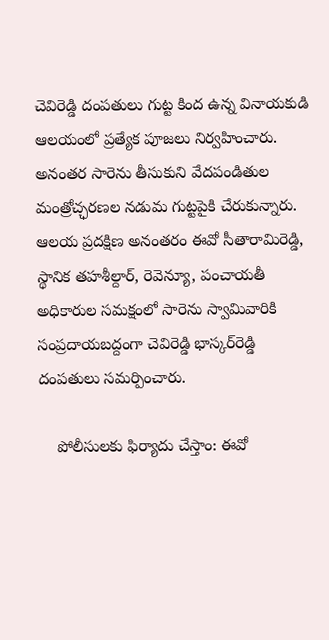చెవిరెడ్డి దంపతులు గుట్ట కింద ఉన్న వినాయకుడి ఆలయంలో ప్రత్యేక పూజలు నిర్వహించారు. అనంతర సారెను తీసుకుని వేదపండితుల మంత్రోచ్ఛరణల నడుమ గుట్టపైకి చేరుకున్నారు. ఆలయ ప్రదక్షిణ అనంతరం ఈవో సీతారామిరెడ్డి, స్థానిక తహశీల్దార్, రెవెన్యూ, పంచాయతీ అధికారుల సమక్షంలో సారెను స్వామివారికి సంప్రదాయబద్దంగా చెవిరెడ్డి భాస్కర్‌రెడ్డి దంపతులు సమర్పించారు.

    పోలీసులకు ఫిర్యాదు చేస్తాం: ఈవో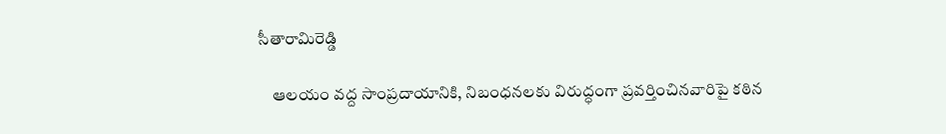సీతారామిరెడ్డి

    ఆలయం వద్ద సాంప్రదాయానికి, నిబంధనలకు విరుద్ధంగా ప్రవర్తించినవారిపై కఠిన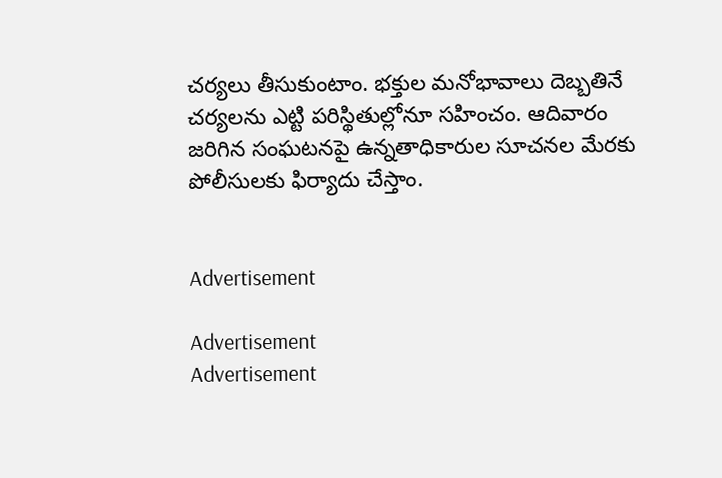చర్యలు తీసుకుంటాం. భక్తుల మనోభావాలు దెబ్బతినే చర్యలను ఎట్టి పరిస్థితుల్లోనూ సహించం. ఆదివారం జరిగిన సంఘటనపై ఉన్నతాధికారుల సూచనల మేరకు పోలీసులకు ఫిర్యాదు చేస్తాం.


Advertisement

Advertisement
Advertisement